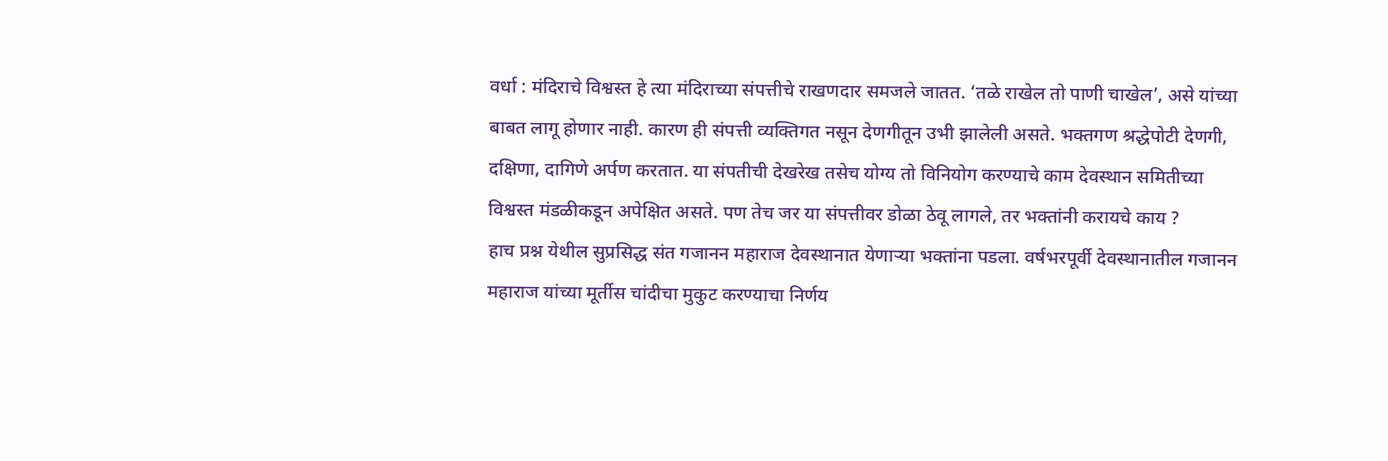वर्धा : मंदिराचे विश्वस्त हे त्या मंदिराच्या संपत्तीचे राखणदार समजले जातत. ‘तळे राखेल तो पाणी चाखेल’, असे यांच्या बाबत लागू होणार नाही. कारण ही संपत्ती व्यक्तिगत नसून देणगीतून उभी झालेली असते. भक्तगण श्रद्धेपोटी देणगी, दक्षिणा, दागिणे अर्पण करतात. या संपतीची देखरेख तसेच योग्य तो विनियोग करण्याचे काम देवस्थान समितीच्या विश्वस्त मंडळीकडून अपेक्षित असते. पण तेच जर या संपत्तीवर डोळा ठेवू लागले, तर भक्तांनी करायचे काय ?
हाच प्रश्न येथील सुप्रसिद्ध संत गजानन महाराज देवस्थानात येणाऱ्या भक्तांना पडला. वर्षभरपूर्वी देवस्थानातील गजानन महाराज यांच्या मूर्तीस चांदीचा मुकुट करण्याचा निर्णय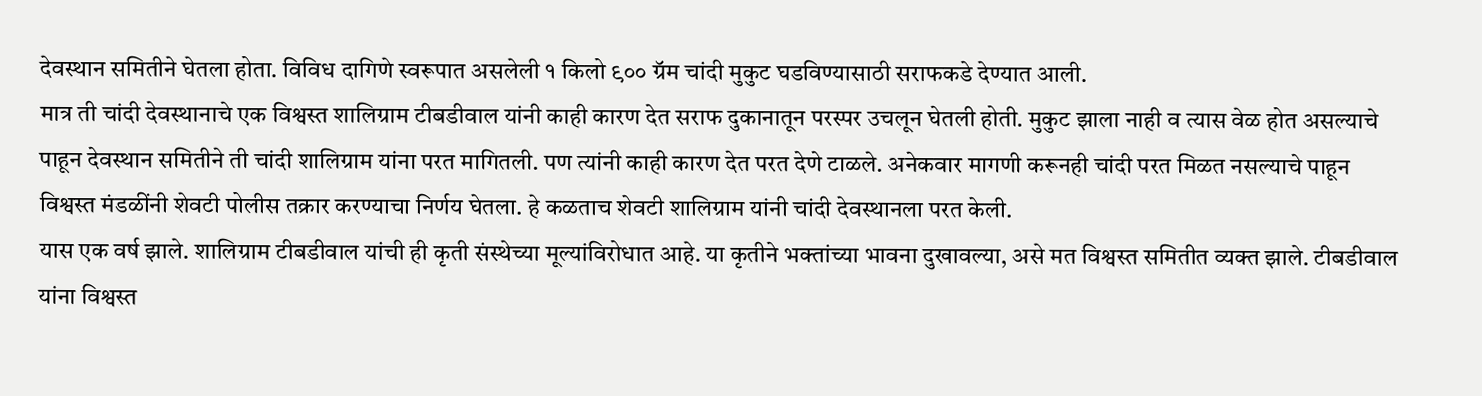देवस्थान समितीने घेतला होता. विविध दागिणे स्वरूपात असलेली १ किलो ९०० ग्रॅम चांदी मुकुट घडविण्यासाठी सराफकडे देण्यात आली.
मात्र ती चांदी देवस्थानाचे एक विश्वस्त शालिग्राम टीबडीवाल यांनी काही कारण देत सराफ दुकानातून परस्पर उचलून घेतली होती. मुकुट झाला नाही व त्यास वेळ होत असल्याचे पाहून देवस्थान समितीने ती चांदी शालिग्राम यांना परत मागितली. पण त्यांनी काही कारण देत परत देणे टाळले. अनेकवार मागणी करूनही चांदी परत मिळत नसल्याचे पाहून विश्वस्त मंडळींनी शेवटी पोलीस तक्रार करण्याचा निर्णय घेतला. हे कळताच शेवटी शालिग्राम यांनी चांदी देवस्थानला परत केली.
यास एक वर्ष झाले. शालिग्राम टीबडीवाल यांची ही कृती संस्थेच्या मूल्यांविरोधात आहे. या कृतीने भक्तांच्या भावना दुखावल्या, असे मत विश्वस्त समितीत व्यक्त झाले. टीबडीवाल यांना विश्वस्त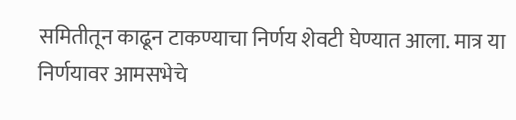समितीतून काढून टाकण्याचा निर्णय शेवटी घेण्यात आला. मात्र या निर्णयावर आमसभेचे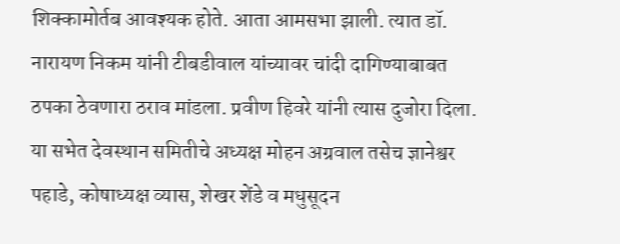शिक्कामोर्तब आवश्यक होते. आता आमसभा झाली. त्यात डॉ. नारायण निकम यांनी टीबडीवाल यांच्यावर चांदी दागिण्याबाबत ठपका ठेवणारा ठराव मांडला. प्रवीण हिवरे यांनी त्यास दुजोरा दिला. या सभेत देवस्थान समितीचे अध्यक्ष मोहन अग्रवाल तसेच ज्ञानेश्वर पहाडे, कोषाध्यक्ष व्यास, शेखर शेंडे व मधुसूदन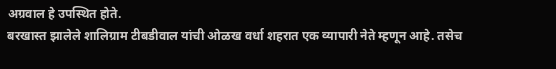अग्रवाल हे उपस्थित होते.
बरखास्त झालेले शालिग्राम टीबडीवाल यांची ओळख वर्धा शहरात एक व्यापारी नेते म्हणून आहे. तसेच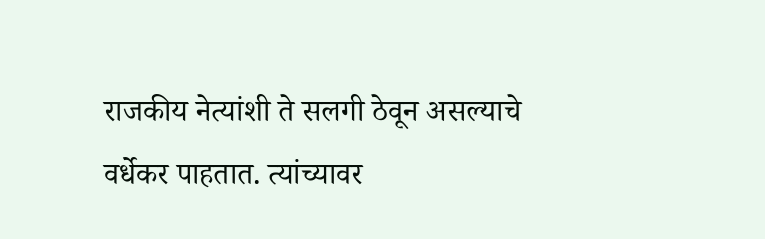राजकीय नेत्यांशी ते सलगी ठेवून असल्याचे वर्धेकर पाहतात. त्यांच्यावर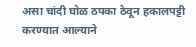असा चांदी घोळ ठपका ठेवून हकालपट्टी करण्यात आल्याने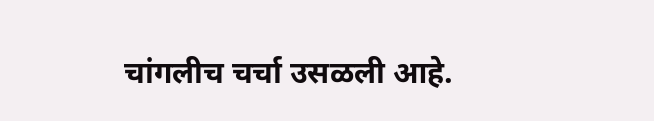चांगलीच चर्चा उसळली आहे.